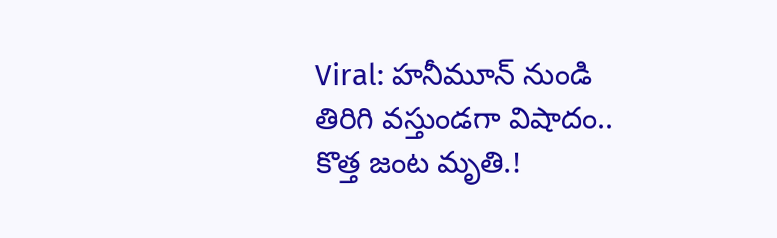Viral: హనీమూన్ నుండి తిరిగి వస్తుండగా విషాదం.. కొత్త జంట మృతి.!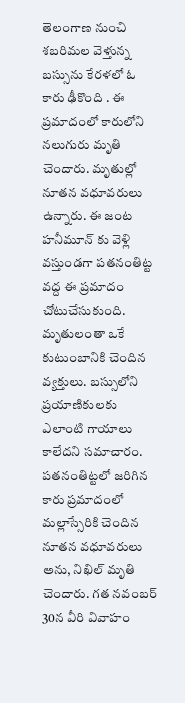తెలంగాణ నుంచి శబరిమల వెళ్తున్న బస్సును కేరళలో ఓ కారు ఢీకొంది . ఈ ప్రమాదంలో కారులోని నలుగురు మృతి చెందారు. మృతుల్లో నూతన వధూవరులు ఉన్నారు. ఈ జంట హనీమూన్ కు వెళ్లి వస్తుండగా పతనంతిట్ట వద్ద ఈ ప్రమాదం చోటుచేసుకుంది. మృతులంతా ఒకే కుటుంబానికి చెందిన వ్యక్తులు. బస్సులోని ప్రయాణికులకు ఎలాంటి గాయాలు కాలేదని సమాచారం.
పతనంతిట్టలో జరిగిన కారు ప్రమాదంలో మల్లాస్సేరికి చెందిన నూతన వధూవరులు అను, నిఖిల్ మృతి చెందారు. గత నవంబర్ 30న వీరి వివాహం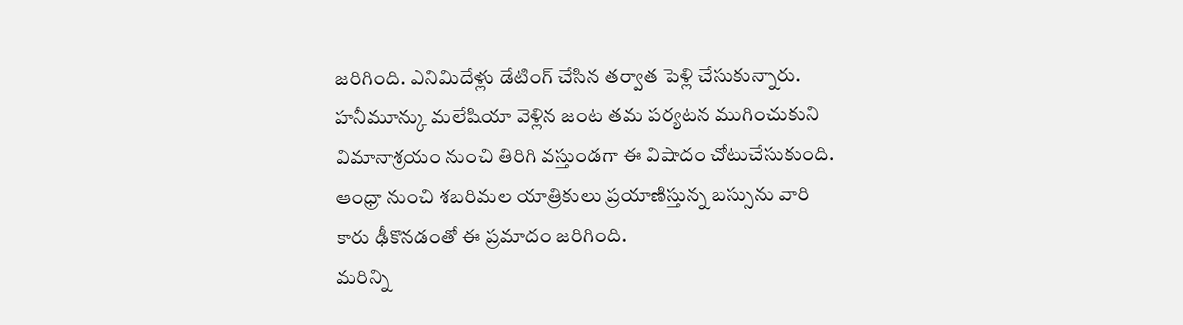జరిగింది. ఎనిమిదేళ్లు డేటింగ్ చేసిన తర్వాత పెళ్లి చేసుకున్నారు. హనీమూన్కు మలేషియా వెళ్లిన జంట తమ పర్యటన ముగించుకుని విమానాశ్రయం నుంచి తిరిగి వస్తుండగా ఈ విషాదం చోటుచేసుకుంది. ఆంధ్రా నుంచి శబరిమల యాత్రికులు ప్రయాణిస్తున్న బస్సును వారి కారు ఢీకొనడంతో ఈ ప్రమాదం జరిగింది.
మరిన్ని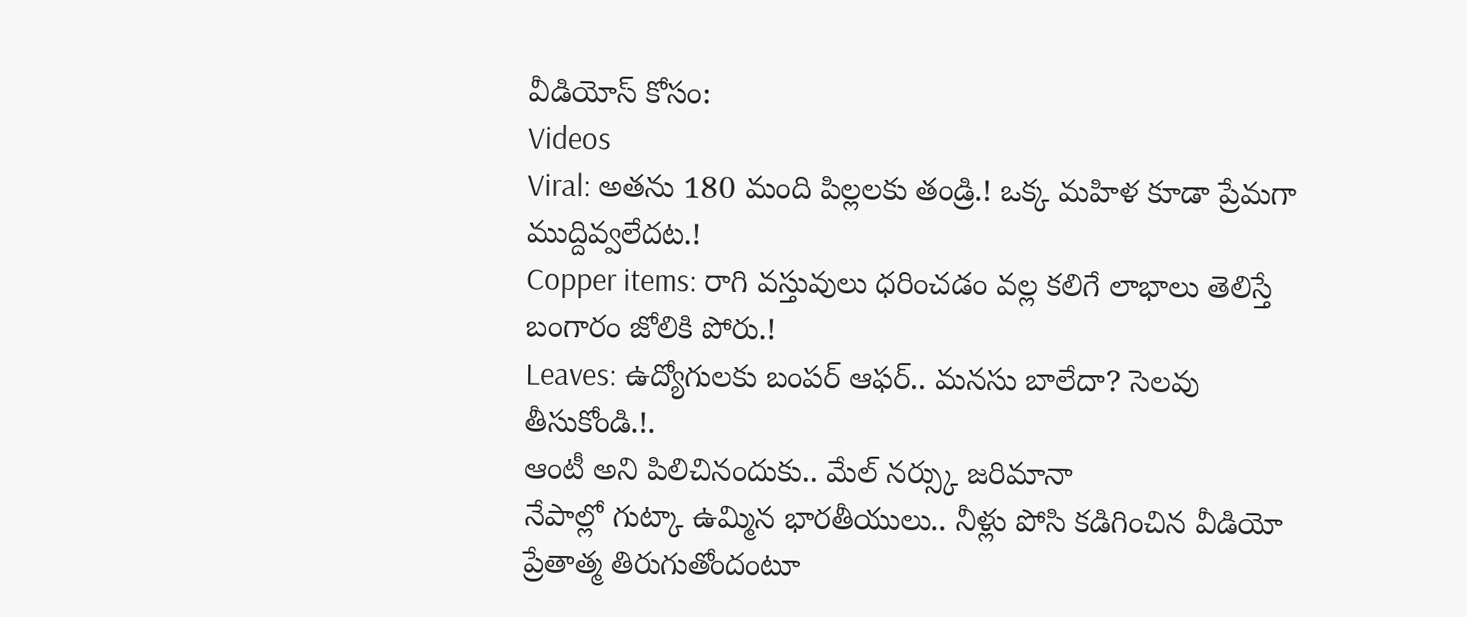వీడియోస్ కోసం:
Videos
Viral: అతను 180 మంది పిల్లలకు తండ్రి.! ఒక్క మహిళ కూడా ప్రేమగా ముద్దివ్వలేదట.!
Copper items: రాగి వస్తువులు ధరించడం వల్ల కలిగే లాభాలు తెలిస్తే బంగారం జోలికి పోరు.!
Leaves: ఉద్యోగులకు బంపర్ ఆఫర్.. మనసు బాలేదా? సెలవు తీసుకోండి.!.
ఆంటీ అని పిలిచినందుకు.. మేల్ నర్స్కు జరిమానా
నేపాల్లో గుట్కా ఉమ్మిన భారతీయులు.. నీళ్లు పోసి కడిగించిన వీడియో
ప్రేతాత్మ తిరుగుతోందంటూ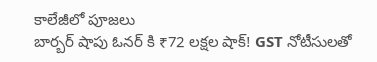కాలేజీలో పూజలు
బార్బర్ షాపు ఓనర్ కి ₹72 లక్షల షాక్! GST నోటీసులతో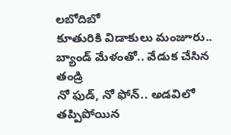లబోదిబో
కూతురికి విడాకులు మంజూరు.. బ్యాండ్ మేళంతో.. వేడుక చేసిన తండ్రి
నో ఫుడ్, నో ఫోన్.. అడవిలో తప్పిపోయిన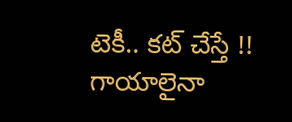టెకీ.. కట్ చేస్తే !!
గాయాలైనా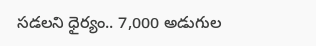సడలని ధైర్యం.. 7,000 అడుగుల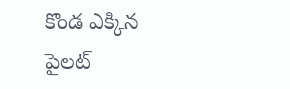కొండ ఎక్కిన పైలట్